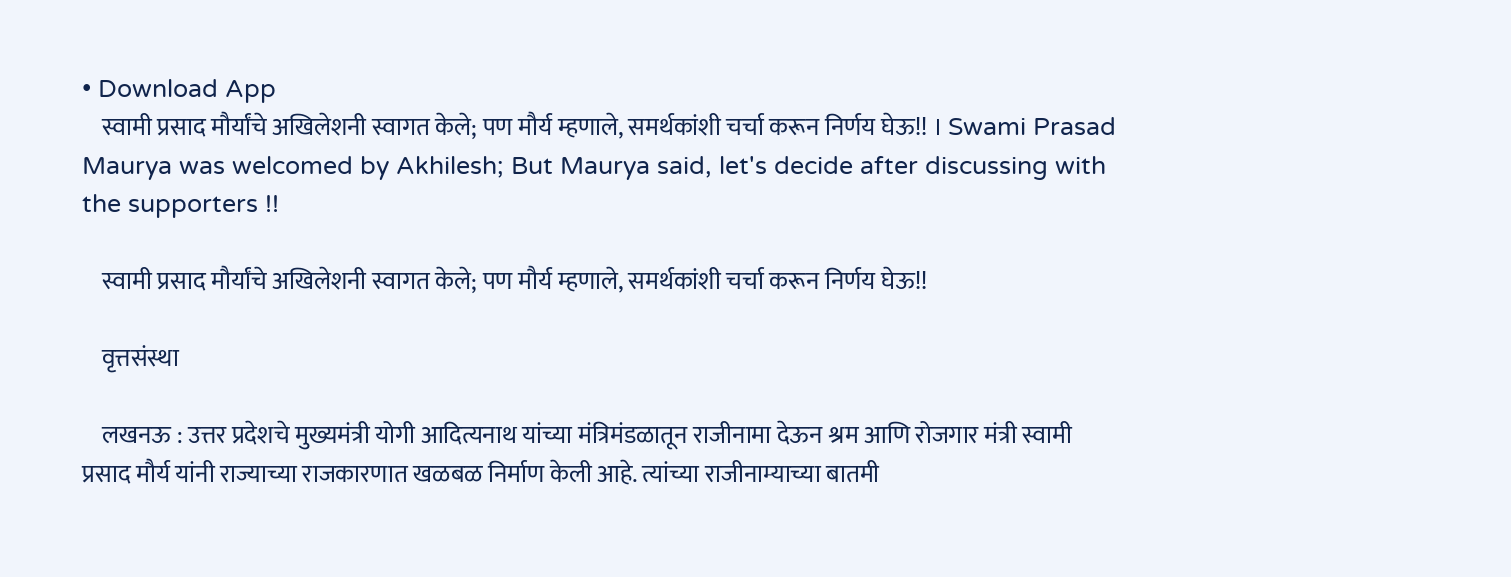• Download App
    स्वामी प्रसाद मौर्यांचे अखिलेशनी स्वागत केले; पण मौर्य म्हणाले, समर्थकांशी चर्चा करून निर्णय घेऊ!! । Swami Prasad Maurya was welcomed by Akhilesh; But Maurya said, let's decide after discussing with the supporters !!

    स्वामी प्रसाद मौर्यांचे अखिलेशनी स्वागत केले; पण मौर्य म्हणाले, समर्थकांशी चर्चा करून निर्णय घेऊ!!

    वृत्तसंस्था

    लखनऊ : उत्तर प्रदेशचे मुख्यमंत्री योगी आदित्यनाथ यांच्या मंत्रिमंडळातून राजीनामा देऊन श्रम आणि रोजगार मंत्री स्वामी प्रसाद मौर्य यांनी राज्याच्या राजकारणात खळबळ निर्माण केली आहे. त्यांच्या राजीनाम्याच्या बातमी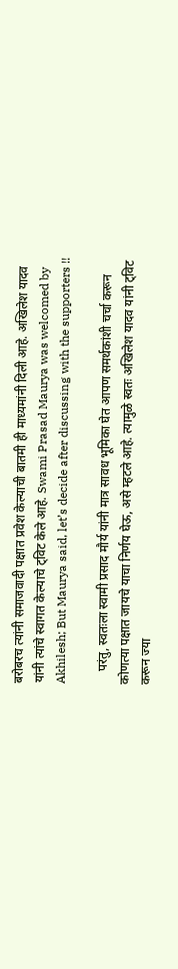बरोबरच त्यांनी समाजवादी पक्षात प्रवेश केल्याची बातमी ही माध्यमांनी दिली आहे. अखिलेश यादव यांनी त्यांचे स्वागत केल्याचे ट्विट केले आहे. Swami Prasad Maurya was welcomed by Akhilesh; But Maurya said, let’s decide after discussing with the supporters !!

    परंतु, स्वतःला स्वामी प्रसाद मौर्य यांनी मात्र सावध भूमिका घेत आपण समर्थकांशी चर्चा करून कोणत्या पक्षात जायचे याचा निर्णय घेऊ, असे म्हटले आहे. त्यामुळे स्वतः अखिलेश यादव यांनी ट्विट करून ज्या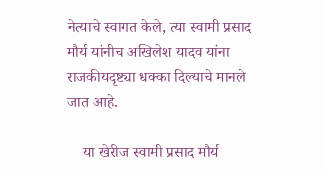नेत्याचे स्वागत केले, त्या स्वामी प्रसाद मौर्य यांनीच अखिलेश यादव यांना राजकीयदृष्ट्या धक्का दिल्याचे मानले जात आहे.

    या खेरीज स्वामी प्रसाद मौर्य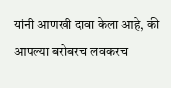यांनी आणखी दावा केला आहे, की आपल्या बरोबरच लवकरच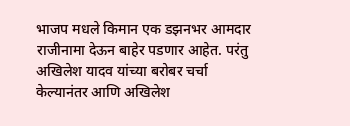भाजप मधले किमान एक डझनभर आमदार राजीनामा देऊन बाहेर पडणार आहेत. परंतु अखिलेश यादव यांच्या बरोबर चर्चा केल्यानंतर आणि अखिलेश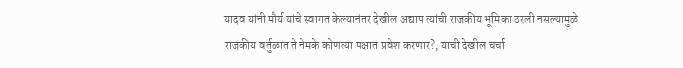यादव यांनी मौर्य यांचे स्वागत केल्यानंतर देखील अद्याप त्यांची राजकीय भूमिका ठरली नसल्यामुळे राजकीय वर्तुळात ते नेमके कोणत्या पक्षात प्रवेश करणार?, याची देखील चर्चा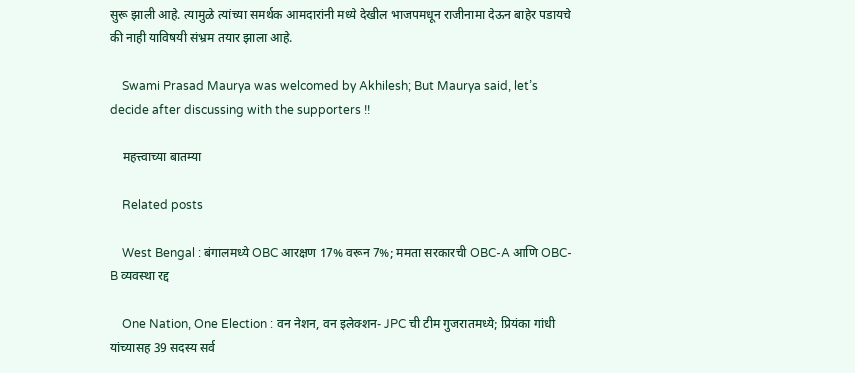सुरू झाली आहे. त्यामुळे त्यांच्या समर्थक आमदारांनी मध्ये देखील भाजपमधून राजीनामा देऊन बाहेर पडायचे की नाही याविषयी संभ्रम तयार झाला आहे.

    Swami Prasad Maurya was welcomed by Akhilesh; But Maurya said, let’s decide after discussing with the supporters !!

    महत्त्वाच्या बातम्या

    Related posts

    West Bengal : बंगालमध्ये OBC आरक्षण 17% वरून 7%; ममता सरकारची OBC-A आणि OBC-B व्यवस्था रद्द

    One Nation, One Election : वन नेशन, वन इलेक्शन- JPC ची टीम गुजरातमध्ये; प्रियंका गांधी यांच्यासह 39 सदस्य सर्व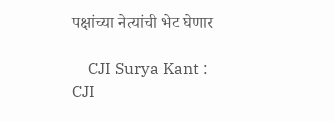पक्षांच्या नेत्यांची भेट घेणार

    CJI Surya Kant : CJI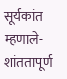सूर्यकांत म्हणाले- शांततापूर्ण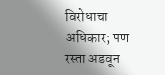विरोधाचा अधिकार; पण रस्ता अडवून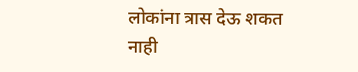लोकांना त्रास देऊ शकत नाही